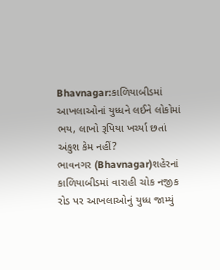Bhavnagar:કાળિયાબીડમાં આખલાઓનાં યુધ્ધને લઈને લોકોમાં ભય, લાખો રૂપિયા ખર્ચ્યા છતાં અંકુશ કેમ નહીં?
ભાવનગર (Bhavnagar)શહેરનાં કાળિયાબીડમાં વારાહી ચોક નજીક રોડ પર આખલાઓનું યુધ્ધ જામ્યું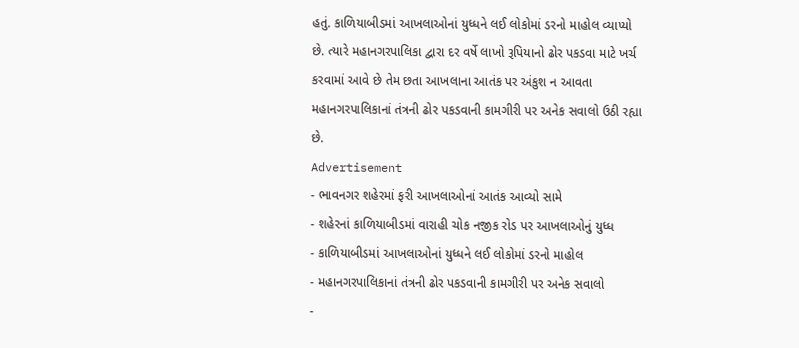હતું. કાળિયાબીડમાં આખલાઓનાં યુધ્ધને લઈ લોકોમાં ડરનો માહોલ વ્યાપ્યો છે. ત્યારે મહાનગરપાલિકા દ્વારા દર વર્ષે લાખો રૂપિયાનો ઢોર પકડવા માટે ખર્ચ કરવામાં આવે છે તેમ છતા આખલાના આતંક પર અંકુશ ન આવતા મહાનગરપાલિકાનાં તંત્રની ઢોર પકડવાની કામગીરી પર અનેક સવાલો ઉઠી રહ્યા છે.
Advertisement
- ભાવનગર શહેરમાં ફરી આખલાઓનાં આતંક આવ્યો સામે
- શહેરનાં કાળિયાબીડમાં વારાહી ચોક નજીક રોડ પર આખલાઓનું યુધ્ધ
- કાળિયાબીડમાં આખલાઓનાં યુધ્ધને લઈ લોકોમાં ડરનો માહોલ
- મહાનગરપાલિકાનાં તંત્રની ઢોર પકડવાની કામગીરી પર અનેક સવાલો
-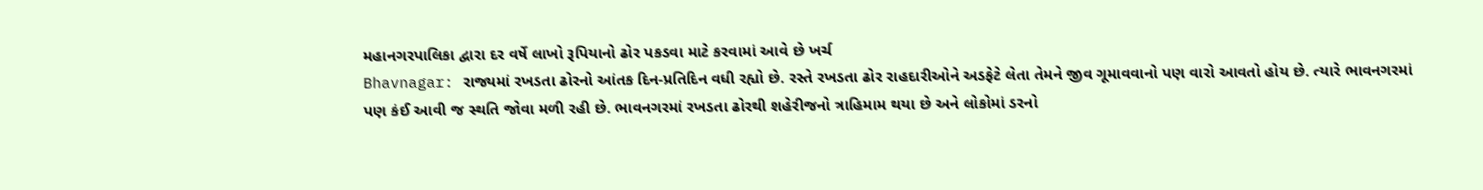મહાનગરપાલિકા દ્વારા દર વર્ષે લાખો રૂપિયાનો ઢોર પકડવા માટે કરવામાં આવે છે ખર્ચ
Bhavnagar: રાજ્યમાં રખડતા ઢોરનો આંતક દિન-પ્રતિદિન વધી રહ્યો છે. રસ્તે રખડતા ઢોર રાહદારીઓને અડફેટે લેતા તેમને જીવ ગૂમાવવાનો પણ વારો આવતો હોય છે. ત્યારે ભાવનગરમાં પણ કંઈ આવી જ સ્થતિ જોવા મળી રહી છે. ભાવનગરમાં રખડતા ઢોરથી શહેરીજનો ત્રાહિમામ થયા છે અને લોકોમાં ડરનો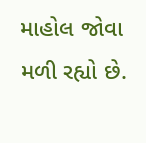માહોલ જોવા મળી રહ્યો છે.